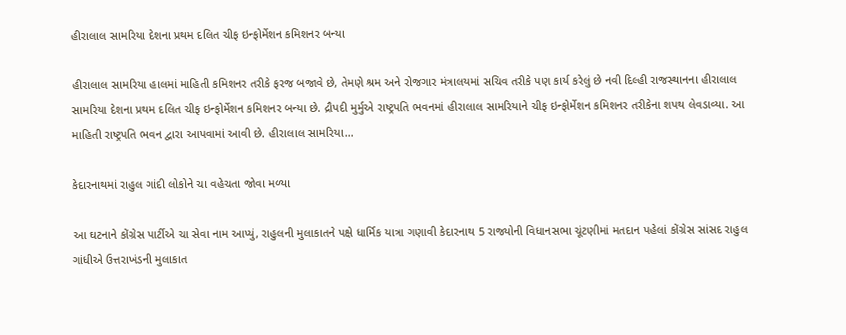હીરાલાલ સામરિયા દેશના પ્રથમ દલિત ચીફ ઇન્ફોર્મેશન કમિશનર બન્યા

હીરાલાલ સામરિયા હાલમાં માહિતી કમિશનર તરીકે ફરજ બજાવે છે, તેમણે શ્રમ અને રોજગાર મંત્રાલયમાં સચિવ તરીકે પણ કાર્ય કરેલું છે નવી દિલ્હી રાજસ્થાનના હીરાલાલ સામરિયા દેશના પ્રથમ દલિત ચીફ ઇન્ફોર્મેશન કમિશનર બન્યા છે. દ્રૌપદી મુર્મુએ રાષ્ટ્રપતિ ભવનમાં હીરાલાલ સામરિયાને ચીફ ઇન્ફોર્મેશન કમિશનર તરીકેના શપથ લેવડાવ્યા. આ માહિતી રાષ્ટ્રપતિ ભવન દ્વારા આપવામાં આવી છે. હીરાલાલ સામરિયા…

કેદારનાથમાં રાહુલ ગાંદી લોકોને ચા વહેચતા જોવા મળ્યા

આ ઘટનાને કોંગ્રેસ પાર્ટીએ ચા સેવા નામ આપ્યું, રાહુલની મુલાકાતને પક્ષે ધાર્મિક યાત્રા ગણાવી કેદારનાથ 5 રાજ્યોની વિધાનસભા ચૂંટણીમાં મતદાન પહેલાં કોંગ્રેસ સાંસદ રાહુલ ગાંધીએ ઉત્તરાખંડની મુલાકાત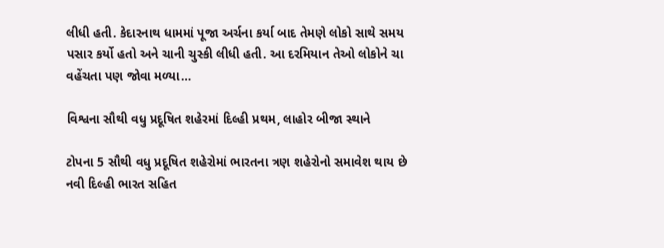લીધી હતી. કેદારનાથ ધામમાં પૂજા અર્ચના કર્યા બાદ તેમણે લોકો સાથે સમય પસાર કર્યો હતો અને ચાની ચુસ્કી લીધી હતી. આ દરમિયાન તેઓ લોકોને ચા વહેંચતા પણ જોવા મળ્યા…

વિશ્વના સૌથી વધુ પ્રદૂષિત શહેરમાં દિલ્હી પ્રથમ, લાહોર બીજા સ્થાને

ટોપના 5 સૌથી વધુ પ્રદૂષિત શહેરોમાં ભારતના ત્રણ શહેરોનો સમાવેશ થાય છે નવી દિલ્હી ભારત સહિત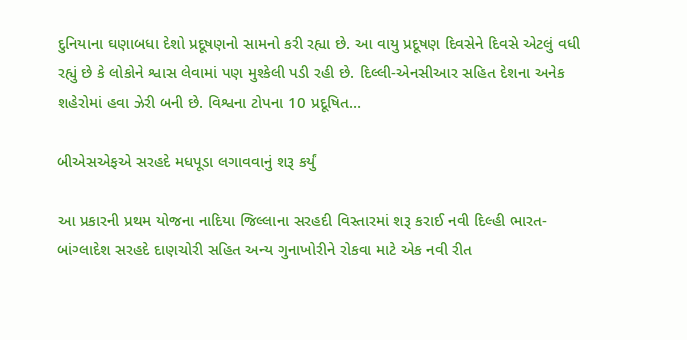દુનિયાના ઘણાબધા દેશો પ્રદૂષણનો સામનો કરી રહ્યા છે. આ વાયુ પ્રદૂષણ દિવસેને દિવસે એટલું વધી રહ્યું છે કે લોકોને શ્વાસ લેવામાં પણ મુશ્કેલી પડી રહી છે. દિલ્લી-એનસીઆર સહિત દેશના અનેક શહેરોમાં હવા ઝેરી બની છે. વિશ્વના ટોપના 10 પ્રદૂષિત…

બીએસએફએ સરહદે મધપૂડા લગાવવાનું શરૂ કર્યું

આ પ્રકારની પ્રથમ યોજના નાદિયા જિલ્લાના સરહદી વિસ્તારમાં શરૂ કરાઈ નવી દિલ્હી ભારત-બાંગ્લાદેશ સરહદે દાણચોરી સહિત અન્ય ગુનાખોરીને રોકવા માટે એક નવી રીત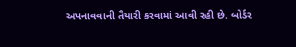અપનાવવાની તૈયારી કરવામાં આવી રહી છે. બોર્ડર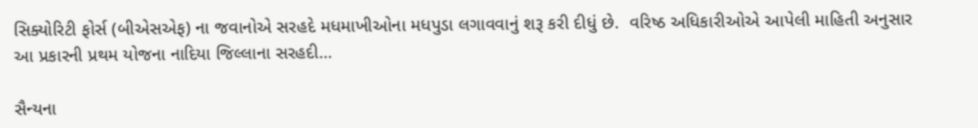સિક્યોરિટી ફોર્સ (બીએસએફ) ના જવાનોએ સરહદે મધમાખીઓના મધપુડા લગાવવાનું શરૂ કરી દીધું છે.  વરિષ્ઠ અધિકારીઓએ આપેલી માહિતી અનુસાર આ પ્રકારની પ્રથમ યોજના નાદિયા જિલ્લાના સરહદી…

સૈન્યના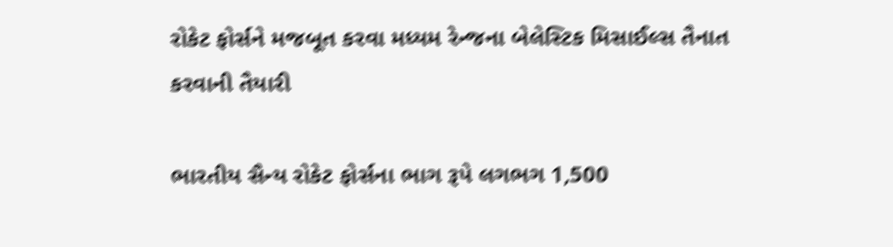રોકેટ ફોર્સને મજબૂત કરવા મધ્યમ રેન્જના બેલેસ્ટિક મિસાઈલ્સ તૈનાત કરવાની તૈયારી

ભારતીય સૈન્ય રોકેટ ફોર્સના ભાગ રૂપે લગભગ 1,500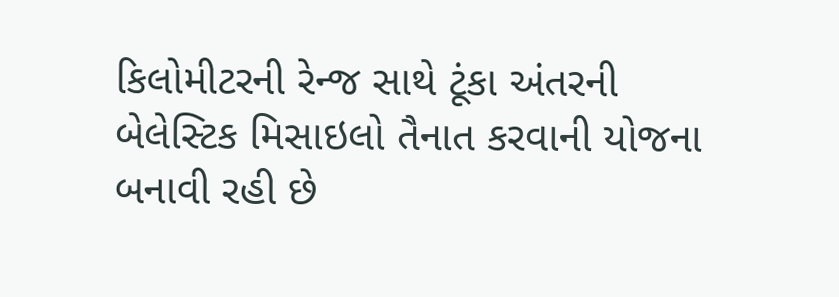કિલોમીટરની રેન્જ સાથે ટૂંકા અંતરની બેલેસ્ટિક મિસાઇલો તૈનાત કરવાની યોજના બનાવી રહી છે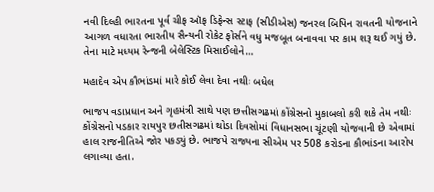નવી દિલ્હી ભારતના પૂર્વ ચીફ ઑફ ડિફેન્સ સ્ટાફ (સીડીએસ) જનરલ બિપિન રાવતની યોજનાને આગળ વધારતા ભારતીય સૈન્યની રોકેટ ફોર્સને વધુ મજબૂત બનાવવા પર કામ શરૂ થઈ ગયું છે. તેના માટે મધ્યમ રેન્જની બેલેસ્ટિક મિસાઈલોને…

મહાદેવ એપ કૌભાંડમાં મારે કોઈ લેવા દેવા નથીઃ બધેલ

ભાજપ વડાપ્રધાન અને ગૃહમંત્રી સાથે પણ છત્તીસગઢમાં કોંગ્રેસનો મુકાબલો કરી શકે તેમ નથીઃ કોંગ્રેસનો પડકાર રાયપુર છતીસગઢમાં થોડા દિવસોમાં વિધાનસભા ચૂંટણી યોજવાની છે એવામાં હાલ રાજનીતિએ જોર પકડ્યું છે. ભાજપે રાજ્યના સીએમ પર 508 કરોડના કૌભાંડના આરોપ લગાવ્યા હતા.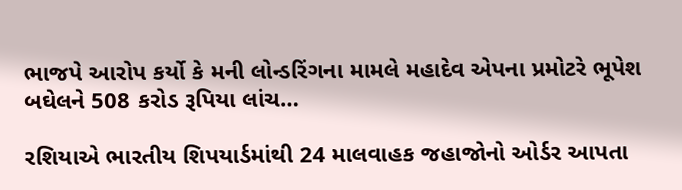ભાજપે આરોપ કર્યો કે મની લોન્ડરિંગના મામલે મહાદેવ એપના પ્રમોટરે ભૂપેશ બઘેલને 508 કરોડ રૂપિયા લાંચ…

રશિયાએ ભારતીય શિપયાર્ડમાંથી 24 માલવાહક જહાજોનો ઓર્ડર આપતા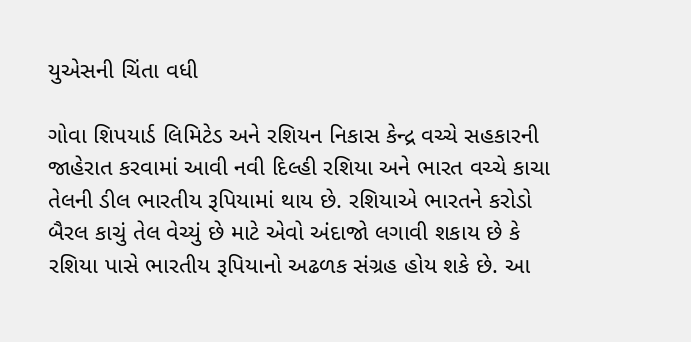યુએસની ચિંતા વધી

ગોવા શિપયાર્ડ લિમિટેડ અને રશિયન નિકાસ કેન્દ્ર વચ્ચે સહકારની જાહેરાત કરવામાં આવી નવી દિલ્હી રશિયા અને ભારત વચ્ચે કાચા તેલની ડીલ ભારતીય રૂપિયામાં થાય છે. રશિયાએ ભારતને કરોડો બૈરલ કાચું તેલ વેચ્યું છે માટે એવો અંદાજો લગાવી શકાય છે કે રશિયા પાસે ભારતીય રૂપિયાનો અઢળક સંગ્રહ હોય શકે છે. આ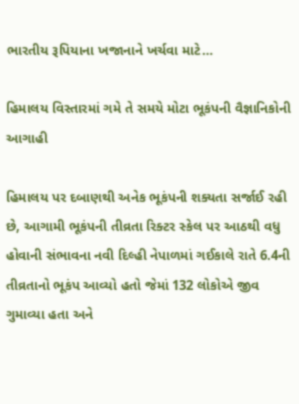ભારતીય રૂપિયાના ખજાનાને ખર્ચવા માટે…

હિમાલય વિસ્તારમાં ગમે તે સમયે મોટા ભૂકંપની વૈજ્ઞાનિકોની આગાહી

હિમાલય પર દબાણથી અનેક ભૂકંપની શક્યતા સર્જાઈ રહી છે, આગામી ભૂકંપની તીવ્રતા રિક્ટર સ્કેલ પર આઠથી વધુ હોવાની સંભાવના નવી દિલ્હી નેપાળમાં ગઈકાલે રાતે 6.4ની તીવ્રતાનો ભૂકંપ આવ્યો હતો જેમાં 132 લોકોએ જીવ ગુમાવ્યા હતા અને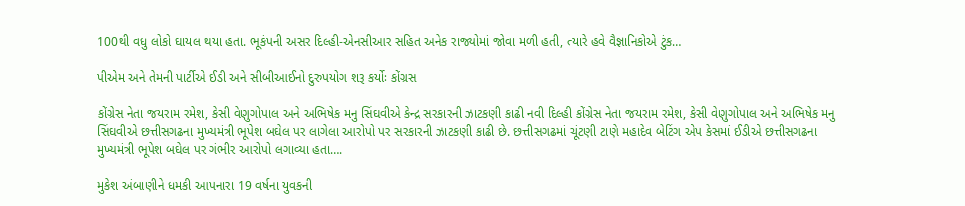100થી વધુ લોકો ઘાયલ થયા હતા. ભૂકંપની અસર દિલ્હી-એનસીઆર સહિત અનેક રાજ્યોમાં જોવા મળી હતી, ત્યારે હવે વૈજ્ઞાનિકોએ ટુંક…

પીએમ અને તેમની પાર્ટીએ ઈડી અને સીબીઆઈનો દુરુપયોગ શરૂ કર્યોઃ કોંગ્રસ

કોંગ્રેસ નેતા જયરામ રમેશ, કેસી વેણુગોપાલ અને અભિષેક મનુ સિંઘવીએ કેન્દ્ર સરકારની ઝાટકણી કાઢી નવી દિલ્હી કોંગ્રેસ નેતા જયરામ રમેશ, કેસી વેણુગોપાલ અને અભિષેક મનુ સિંઘવીએ છત્તીસગઢના મુખ્યમંત્રી ભૂપેશ બઘેલ પર લાગેલા આરોપો પર સરકારની ઝાટકણી કાઢી છે. છત્તીસગઢમાં ચૂંટણી ટાણે મહાદેવ બેટિંગ એપ કેસમાં ઈડીએ છત્તીસગઢના મુખ્યમંત્રી ભૂપેશ બઘેલ પર ગંભીર આરોપો લગાવ્યા હતા….

મુકેશ અંબાણીને ધમકી આપનારા 19 વર્ષના યુવકની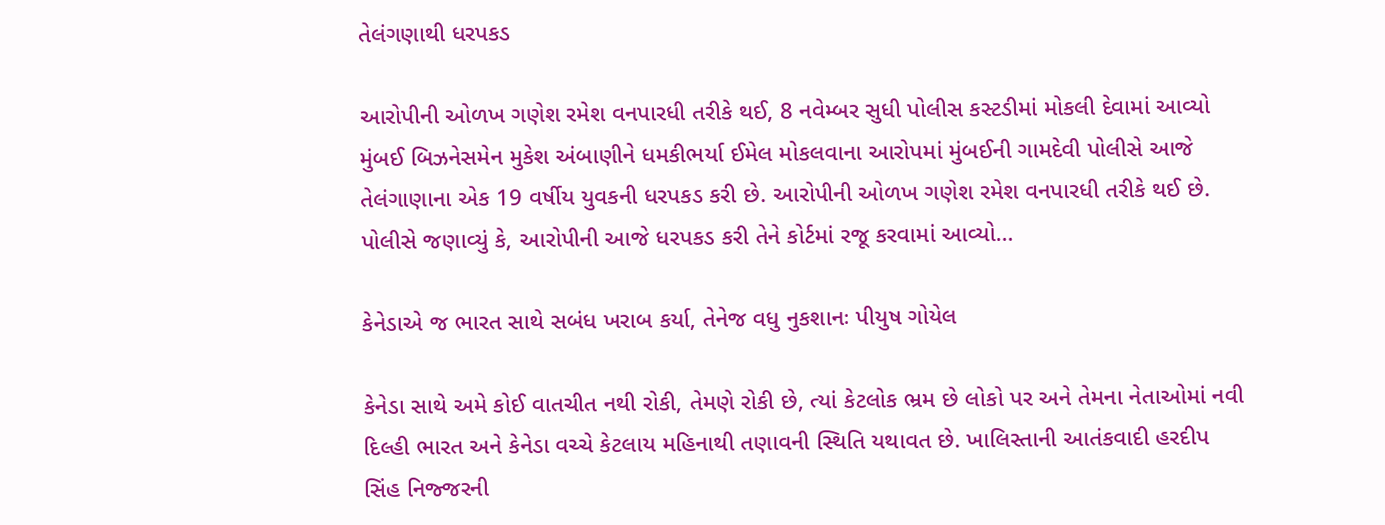તેલંગણાથી ધરપકડ

આરોપીની ઓળખ ગણેશ રમેશ વનપારધી તરીકે થઈ, 8 નવેમ્બર સુધી પોલીસ કસ્ટડીમાં મોકલી દેવામાં આવ્યો મુંબઈ બિઝનેસમેન મુકેશ અંબાણીને ધમકીભર્યા ઈમેલ મોકલવાના આરોપમાં મુંબઈની ગામદેવી પોલીસે આજે તેલંગાણાના એક 19 વર્ષીય યુવકની ધરપકડ કરી છે. આરોપીની ઓળખ ગણેશ રમેશ વનપારધી તરીકે થઈ છે. પોલીસે જણાવ્યું કે, આરોપીની આજે ધરપકડ કરી તેને કોર્ટમાં રજૂ કરવામાં આવ્યો…

કેનેડાએ જ ભારત સાથે સબંધ ખરાબ કર્યા, તેનેજ વધુ નુકશાનઃ પીયુષ ગોયેલ

કેનેડા સાથે અમે કોઈ વાતચીત નથી રોકી, તેમણે રોકી છે, ત્યાં કેટલોક ભ્રમ છે લોકો પર અને તેમના નેતાઓમાં નવી દિલ્હી ભારત અને કેનેડા વચ્ચે કેટલાય મહિનાથી તણાવની સ્થિતિ યથાવત છે. ખાલિસ્તાની આતંકવાદી હરદીપ સિંહ નિજ્જરની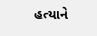હત્યાને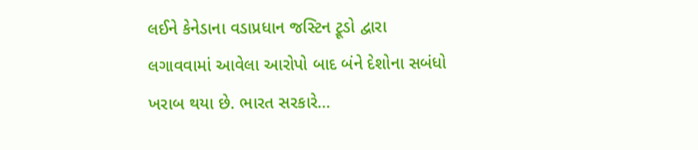લઈને કેનેડાના વડાપ્રધાન જસ્ટિન ટ્રૂડો દ્વારા લગાવવામાં આવેલા આરોપો બાદ બંને દેશોના સબંધો ખરાબ થયા છે. ભારત સરકારે…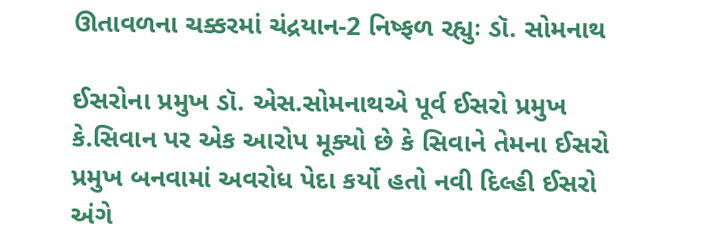ઊતાવળના ચક્કરમાં ચંદ્રયાન-2 નિષ્ફળ રહ્યુઃ ડૉ. સોમનાથ

ઈસરોના પ્રમુખ ડૉ. એસ.સોમનાથએ પૂર્વ ઈસરો પ્રમુખ કે.સિવાન પર એક આરોપ મૂક્યો છે કે સિવાને તેમના ઈસરો પ્રમુખ બનવામાં અવરોધ પેદા કર્યો હતો નવી દિલ્હી ઈસરો અંગે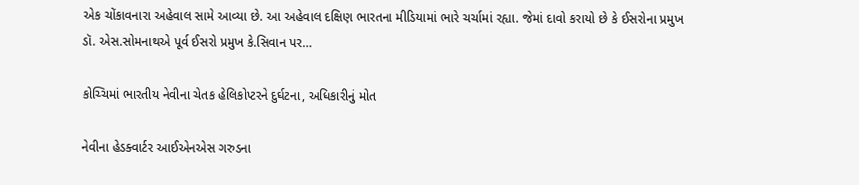એક ચોંકાવનારા અહેવાલ સામે આવ્યા છે. આ અહેવાલ દક્ષિણ ભારતના મીડિયામાં ભારે ચર્ચામાં રહ્યા. જેમાં દાવો કરાયો છે કે ઈસરોના પ્રમુખ ડૉ. એસ.સોમનાથએ પૂર્વ ઈસરો પ્રમુખ કે.સિવાન પર…

કોચ્ચિમાં ભારતીય નેવીના ચેતક હેલિકોપ્ટરને દુર્ઘટના, અધિકારીનું મોત

નેવીના હેડક્વાર્ટર આઈએનએસ ગરુડના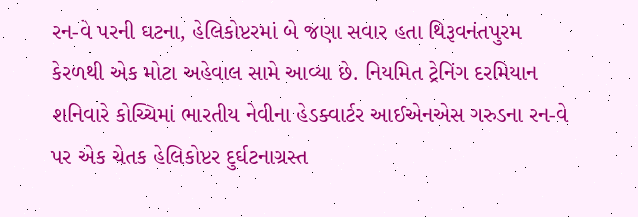રન-વે પરની ઘટના, હેલિકોપ્ટરમાં બે જણા સવાર હતા થિરૂવનંતપુરમ કેરળથી એક મોટા અહેવાલ સામે આવ્યા છે. નિયમિત ટ્રેનિંગ દરમિયાન શનિવારે કોચ્ચિમાં ભારતીય નેવીના હેડક્વાર્ટર આઈએનએસ ગરુડના રન-વે પર એક ચેતક હેલિકોપ્ટર દુર્ઘટનાગ્રસ્ત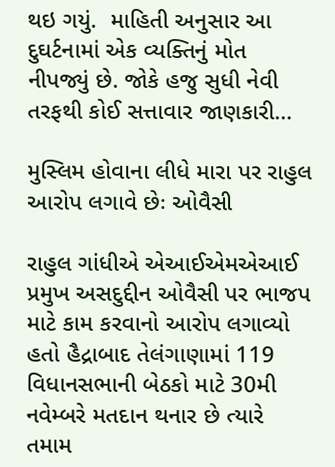થઇ ગયું.  માહિતી અનુસાર આ દુઘર્ટનામાં એક વ્યક્તિનું મોત નીપજ્યું છે. જોકે હજુ સુધી નેવી તરફથી કોઈ સત્તાવાર જાણકારી…

મુસ્લિમ હોવાના લીધે મારા પર રાહુલ આરોપ લગાવે છેઃ ઓવૈસી

રાહુલ ગાંધીએ એઆઈએમએઆઈ પ્રમુખ અસદુદ્દીન ઓવૈસી પર ભાજપ માટે કામ કરવાનો આરોપ લગાવ્યો હતો હૈદ્રાબાદ તેલંગાણામાં 119 વિધાનસભાની બેઠકો માટે 30મી નવેમ્બરે મતદાન થનાર છે ત્યારે તમામ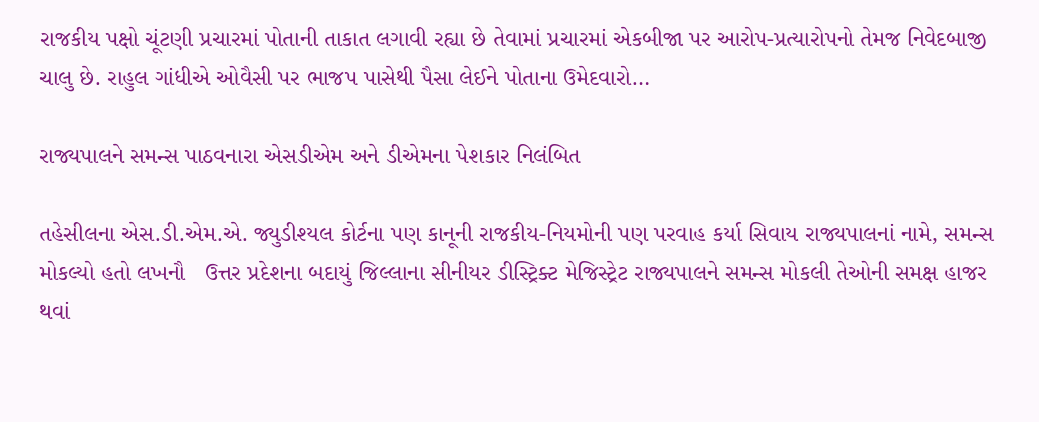રાજકીય પક્ષો ચૂંટણી પ્રચારમાં પોતાની તાકાત લગાવી રહ્યા છે તેવામાં પ્રચારમાં એકબીજા પર આરોપ-પ્રત્યારોપનો તેમજ નિવેદબાજી ચાલુ છે. રાહુલ ગાંધીએ ઓવૈસી પર ભાજપ પાસેથી પૈસા લેઈને પોતાના ઉમેદવારો…

રાજ્યપાલને સમન્સ પાઠવનારા એસડીએમ અને ડીએમના પેશકાર નિલંબિત

તહેસીલના એસ.ડી.એમ.એ. જ્યુડીશ્યલ કોર્ટના પણ કાનૂની રાજકીય-નિયમોની પણ પરવાહ કર્યા સિવાય રાજ્યપાલનાં નામે, સમન્સ મોકલ્યો હતો લખનૌ   ઉત્તર પ્રદેશના બદાયું જિલ્લાના સીનીયર ડીસ્ટ્રિક્ટ મેજિસ્ટ્રેટ રાજ્યપાલને સમન્સ મોકલી તેઓની સમક્ષ હાજર થવાં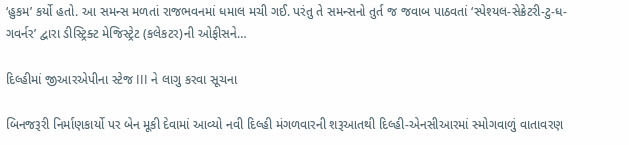‘હુકમ’ કર્યો હતો. આ સમન્સ મળતાં રાજભવનમાં ધમાલ મચી ગઈ. પરંતુ તે સમન્સનો તુર્ત જ જવાબ પાઠવતાં ‘સ્પેશ્યલ-સેક્રેટરી-ટુ-ધ-ગવર્નર’ દ્વારા ડીસ્ટ્રિક્ટ મેજિસ્ટ્રેટ (કલેકટર)ની ઓફીસને…

દિલ્હીમાં જીઆરએપીના સ્ટેજ III ને લાગુ કરવા સૂચના

બિનજરૂરી નિર્માણકાર્યો પર બેન મૂકી દેવામાં આવ્યો નવી દિલ્હી મંગળવારની શરૂઆતથી દિલ્હી-એનસીઆરમાં સ્મોગવાળું વાતાવરણ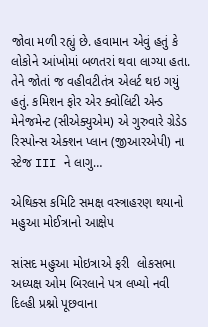જોવા મળી રહ્યું છે. હવામાન એવું હતું કે લોકોને આંખોમાં બળતરાં થવા લાગ્યા હતા. તેને જોતાં જ વહીવટીતંત્ર એલર્ટ થઇ ગયું હતું. કમિશન ફોર એર ક્વોલિટી એન્ડ મેનેજમેન્ટ (સીએક્યુએમ) એ ગુરુવારે ગ્રેડેડ રિસ્પોન્સ એક્શન પ્લાન (જીઆરએપી) ના સ્ટેજ III ને લાગુ…

એથિક્સ કમિટિ સમક્ષ વસ્ત્રાહરણ થયાનો મહુઆ મોઈત્રાનો આક્ષેપ

સાંસદ મહુઆ મોઇત્રાએ ફરી  લોકસભા અધ્યક્ષ ઓમ બિરલાને પત્ર લખ્યો નવી દિલ્હી પ્રશ્નો પૂછવાના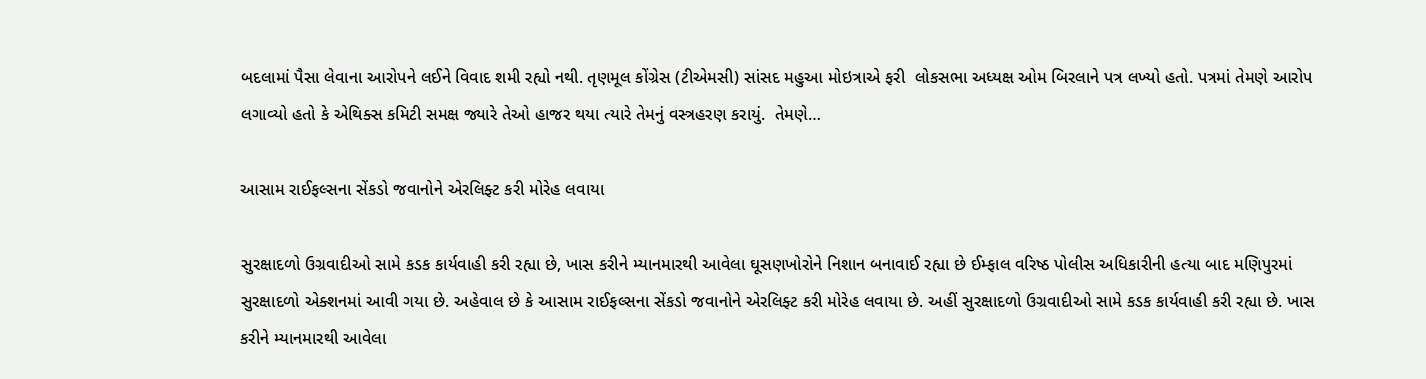બદલામાં પૈસા લેવાના આરોપને લઈને વિવાદ શમી રહ્યો નથી. તૃણમૂલ કોંગ્રેસ (ટીએમસી) સાંસદ મહુઆ મોઇત્રાએ ફરી  લોકસભા અધ્યક્ષ ઓમ બિરલાને પત્ર લખ્યો હતો. પત્રમાં તેમણે આરોપ લગાવ્યો હતો કે એથિક્સ કમિટી સમક્ષ જ્યારે તેઓ હાજર થયા ત્યારે તેમનું વસ્ત્રહરણ કરાયું.  તેમણે…

આસામ રાઈફલ્સના સેંકડો જવાનોને એરલિફ્ટ કરી મોરેહ લવાયા

સુરક્ષાદળો ઉગ્રવાદીઓ સામે કડક કાર્યવાહી કરી રહ્યા છે, ખાસ કરીને મ્યાનમારથી આવેલા ઘૂસણખોરોને નિશાન બનાવાઈ રહ્યા છે ઈમ્ફાલ વરિષ્ઠ પોલીસ અધિકારીની હત્યા બાદ મણિપુરમાં સુરક્ષાદળો એક્શનમાં આવી ગયા છે. અહેવાલ છે કે આસામ રાઈફલ્સના સેંકડો જવાનોને એરલિફ્ટ કરી મોરેહ લવાયા છે. અહીં સુરક્ષાદળો ઉગ્રવાદીઓ સામે કડક કાર્યવાહી કરી રહ્યા છે. ખાસ કરીને મ્યાનમારથી આવેલા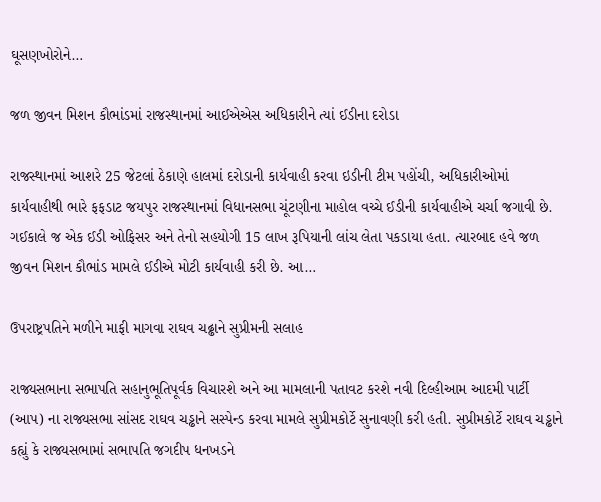ઘૂસણખોરોને…

જળ જીવન મિશન કૌભાંડમાં રાજસ્થાનમાં આઈએએસ અધિકારીને ત્યાં ઈડીના દરોડા

રાજસ્થાનમાં આશરે 25 જેટલાં ઠેકાણે હાલમાં દરોડાની કાર્યવાહી કરવા ઇડીની ટીમ પહોંચી, અધિકારીઓમાં કાર્યવાહીથી ભારે ફફડાટ જયપુર રાજસ્થાનમાં વિધાનસભા ચૂંટણીના માહોલ વચ્ચે ઈડીની કાર્યવાહીએ ચર્ચા જગાવી છે. ગઈકાલે જ એક ઈડી ઓફિસર અને તેનો સહયોગી 15 લાખ રૂપિયાની લાંચ લેતા પકડાયા હતા. ત્યારબાદ હવે જળ જીવન મિશન કૌભાંડ મામલે ઈડીએ મોટી કાર્યવાહી કરી છે. આ…

ઉપરાષ્ટ્રપતિને મળીને માફી માગવા રાઘવ ચઢ્ઢાને સુપ્રીમની સલાહ

રાજ્યસભાના સભાપતિ સહાનુભૂતિપૂર્વક વિચારશે અને આ મામલાની પતાવટ કરશે નવી દિલ્હીઆમ આદમી પાર્ટી (આપ) ના રાજ્યસભા સાંસદ રાઘવ ચડ્ઢાને સસ્પેન્ડ કરવા મામલે સુપ્રીમકોર્ટે સુનાવણી કરી હતી. સુપ્રીમકોર્ટે રાઘવ ચડ્ઢાને કહ્યું કે રાજ્યસભામાં સભાપતિ જગદીપ ધનખડને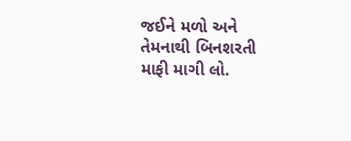જઈને મળો અને તેમનાથી બિનશરતી માફી માગી લો.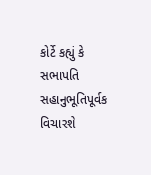કોર્ટે કહ્યું કે સભાપતિ સહાનુભૂતિપૂર્વક વિચારશે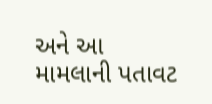અને આ મામલાની પતાવટ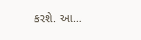કરશે. આ…